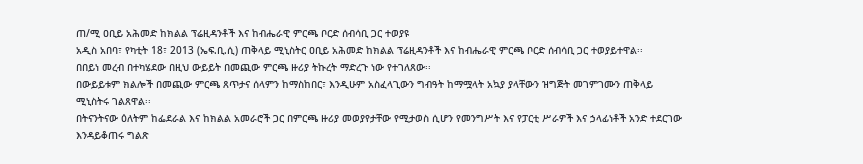ጠ/ሚ ዐቢይ አሕመድ ከክልል ፕሬዚዳንቶች እና ከብሔራዊ ምርጫ ቦርድ ሰብሳቢ ጋር ተወያዩ
አዲስ አበባ፣ የካቲት 18፣ 2013 (ኤፍ.ቢ.ሲ) ጠቅላይ ሚኒስትር ዐቢይ አሕመድ ከክልል ፕሬዚዳንቶች እና ከብሔራዊ ምርጫ ቦርድ ሰብሳቢ ጋር ተወያይተዋል፡፡
በበይነ መረብ በተካሄደው በዚህ ውይይት በመጪው ምርጫ ዙሪያ ትኩረት ማድረጉ ነው የተገለጸው፡፡
በውይይቱም ክልሎች በመጪው ምርጫ ጸጥታና ሰላምን ከማስከበር፣ እንዲሁም አስፈላጊውን ግብዓት ከማሟላት አኳያ ያላቸውን ዝግጅት መገምገሙን ጠቅላይ ሚኒስትሩ ገልጸዋል፡፡
በትናንትናው ዕለትም ከፌደራል እና ከክልል አመራሮች ጋር በምርጫ ዙሪያ መወያየታቸው የሚታወስ ሲሆን የመንግሥት እና የፓርቲ ሥራዎች እና ኃላፊነቶች አንድ ተደርገው እንዳይቆጠሩ ግልጽ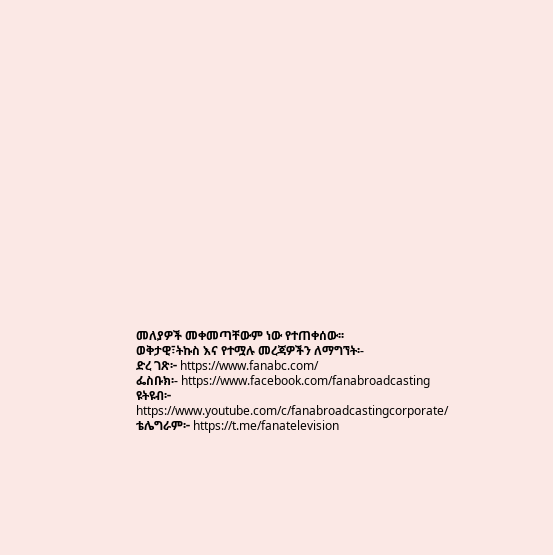መለያዎች መቀመጣቸውም ነው የተጠቀሰው፡፡
ወቅታዊ፣ትኩስ እና የተሟሉ መረጃዎችን ለማግኘት፡-
ድረ ገጽ፦ https://www.fanabc.com/
ፌስቡክ፡- https://www.facebook.com/fanabroadcasting
ዩትዩብ፦ https://www.youtube.com/c/fanabroadcastingcorporate/
ቴሌግራም፦ https://t.me/fanatelevision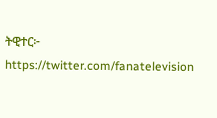ትዊተር፦ https://twitter.com/fanatelevision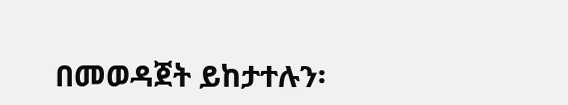በመወዳጀት ይከታተሉን፡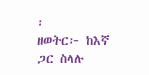፡
ዘወትር፦ ከእኛ ጋር ስላሉ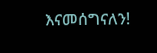እናመሰግናለን!